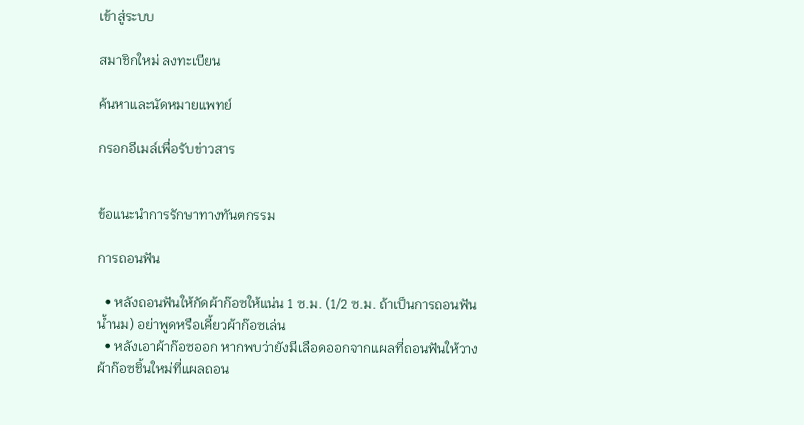เข้าสู่ระบบ

สมาชิกใหม่ ลงทะเบียน

ค้นหาและนัดหมายแพทย์

กรอกอีเมล์เพื่อรับข่าวสาร


ข้อแนะนำการรักษาทางทันตกรรม

การถอนฟัน

  • หลังถอนฟันให้กัดผ้าก๊อซให้แน่น 1 ซ.ม. (1/2 ซ.ม. ถ้าเป็นการถอนฟันน้ำนม) อย่าพูดหรือเคี้ยวผ้าก๊อซเล่น
  • หลังเอาผ้าก๊อซออก หากพบว่ายังมีเลือดออกจากแผลที่ถอนฟันให้วางผ้าก๊อซชิ้นใหม่ที่แผลถอน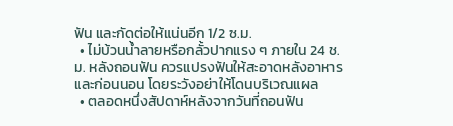ฟัน และกัดต่อให้แน่นอีก 1/2 ซ.ม.
  • ไม่บ้วนน้ำลายหรือกลั้วปากแรง ๆ ภายใน 24 ช.ม. หลังถอนฟัน ควรแปรงฟันให้สะอาดหลังอาหาร และก่อนนอน โดยระวังอย่าให้โดนบริเวณแผล
  • ตลอดหนึ่งสัปดาห์หลังจากวันที่ถอนฟัน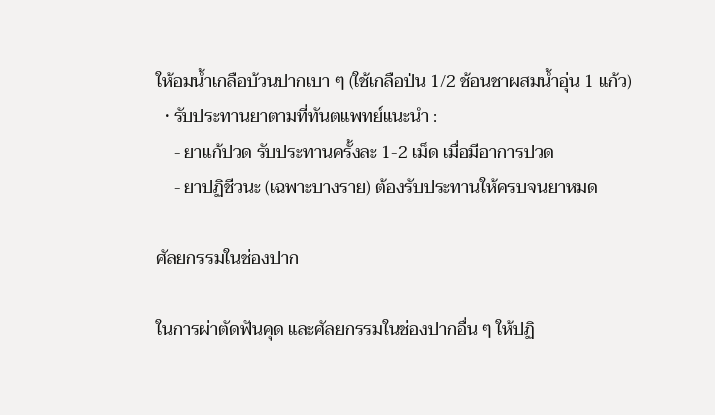ให้อมน้ำเกลือบ้วนปากเบา ๆ (ใช้เกลือป่น 1/2 ช้อนชาผสมน้ำอุ่น 1 แก้ว)
  • รับประทานยาตามที่ทันตแพทย์แนะนำ :
    - ยาแก้ปวด รับประทานครั้งละ 1-2 เม็ด เมื่อมีอาการปวด
    - ยาปฏิชีวนะ (เฉพาะบางราย) ต้องรับประทานให้ครบจนยาหมด

ศัลยกรรมในช่องปาก

ในการผ่าตัดฟันคุด และศัลยกรรมในช่องปากอื่น ๆ ให้ปฏิ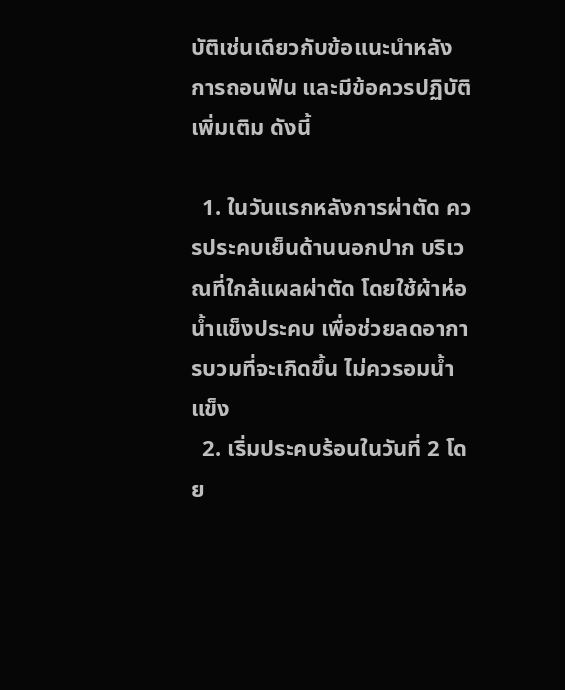บัติเช่นเดียวกับข้อแนะนำหลังการถอนฟัน และมีข้อควรปฏิบัติเพิ่มเติม ดังนี้

  1. ในวันแรกหลังการผ่าตัด ควรประคบเย็นด้านนอกปาก บริเวณที่ใกล้แผลผ่าตัด โดยใช้ผ้าห่อน้ำแข็งประคบ เพื่อช่วยลดอาการบวมที่จะเกิดขึ้น ไม่ควรอมน้ำแข็ง
  2. เริ่มประคบร้อนในวันที่ 2 โดย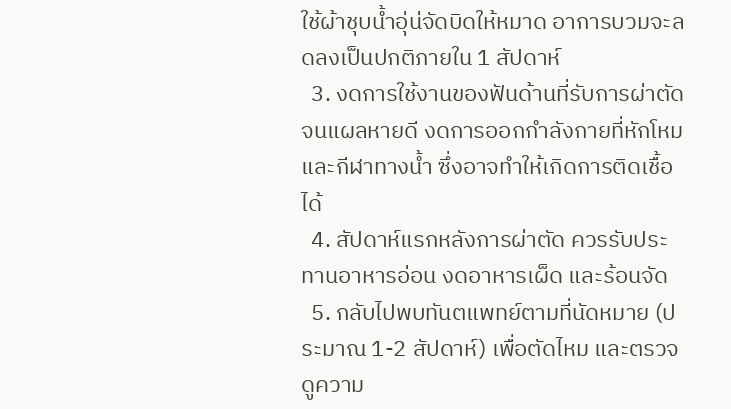ใช้ผ้าชุบน้ำอุ่น่จัดบิดให้หมาด อาการบวมจะลดลงเป็นปกติภายใน 1 สัปดาห์
  3. งดการใช้งานของฟันด้านที่รับการผ่าตัดจนแผลหายดี งดการออกกำลังกายที่หักโหม และกีฬาทางน้ำ ซึ่งอาจทำให้เกิดการติดเชื้อได้
  4. สัปดาห์แรกหลังการผ่าตัด ควรรับประทานอาหารอ่อน งดอาหารเผ็ด และร้อนจัด
  5. กลับไปพบทันตแพทย์ตามที่นัดหมาย (ประมาณ 1-2 สัปดาห์) เพื่อตัดไหม และตรวจดูความ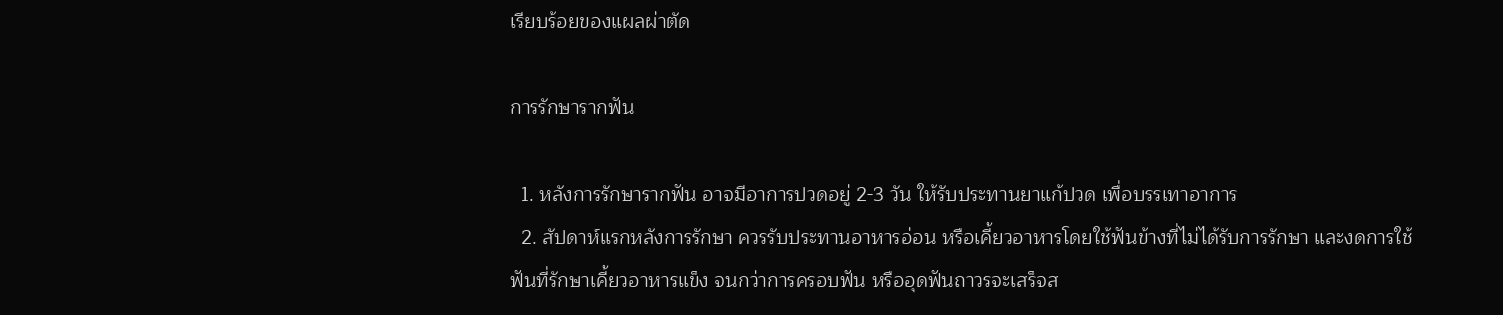เรียบร้อยของแผลผ่าตัด

การรักษารากฟัน

  1. หลังการรักษารากฟัน อาจมีอาการปวดอยู่ 2-3 วัน ให้รับประทานยาแก้ปวด เพื่อบรรเทาอาการ
  2. สัปดาห์แรกหลังการรักษา ควรรับประทานอาหารอ่อน หรือเคี้ยวอาหารโดยใช้ฟันข้างที่ไม่ได้รับการรักษา และงดการใช้ฟันที่รักษาเคี้ยวอาหารแข็ง จนกว่าการครอบฟัน หรืออุดฟันถาวรจะเสร็จส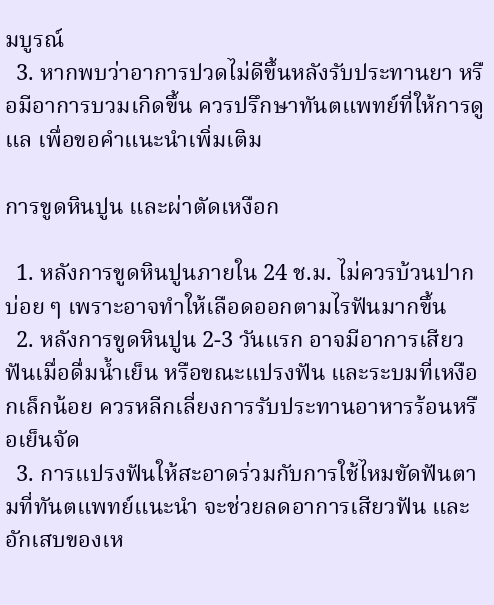มบูรณ์
  3. หากพบว่าอาการปวดไม่ดีขึ้นหลังรับประทานยา หรือมีอาการบวมเกิดขึ้น ควรปรึกษาทันตแพทย์ที่ให้การดูแล เพื่อขอคำแนะนำเพิ่มเติม

การขูดหินปูน และผ่าตัดเหงือก

  1. หลังการขูดหินปูนภายใน 24 ช.ม. ไม่ควรบ้วนปากบ่อย ๆ เพราะอาจทำให้เลือดออกตามไรฟันมากขึ้น
  2. หลังการขูดหินปูน 2-3 วันแรก อาจมีอาการเสียวฟันเมื่อดื่มน้ำเย็น หรือขณะแปรงฟัน และระบมที่เหงือกเล็กน้อย ควรหลีกเลี่ยงการรับประทานอาหารร้อนหรือเย็นจัด
  3. การแปรงฟันให้สะอาดร่วมกับการใช้ไหมขัดฟันตามที่ทันตแพทย์แนะนำ จะช่วยลดอาการเสียวฟัน และอักเสบของเห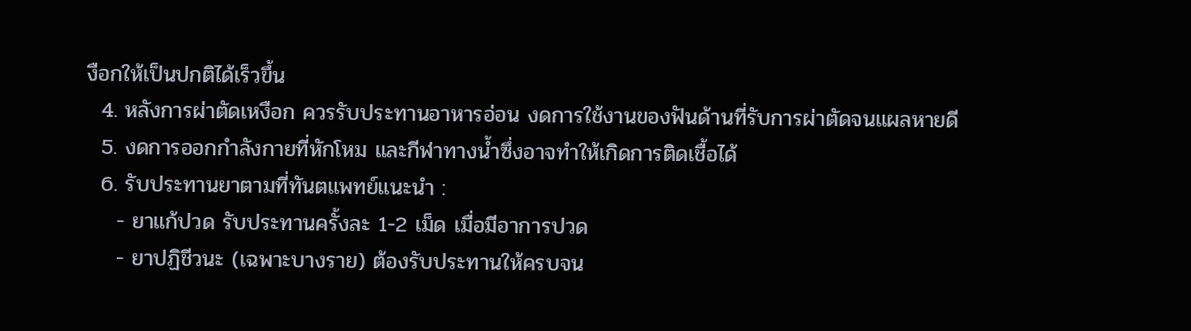งือกให้เป็นปกติได้เร็วขึ้น
  4. หลังการผ่าตัดเหงือก ควรรับประทานอาหารอ่อน งดการใช้งานของฟันด้านที่รับการผ่าตัดจนแผลหายดี
  5. งดการออกกำลังกายที่หักโหม และกีฬาทางน้ำซึ่งอาจทำให้เกิดการติดเชื้อได้
  6. รับประทานยาตามที่ทันตแพทย์แนะนำ :
    - ยาแก้ปวด รับประทานครั้งละ 1-2 เม็ด เมื่อมีอาการปวด
    - ยาปฏิชีวนะ (เฉพาะบางราย) ต้องรับประทานให้ครบจน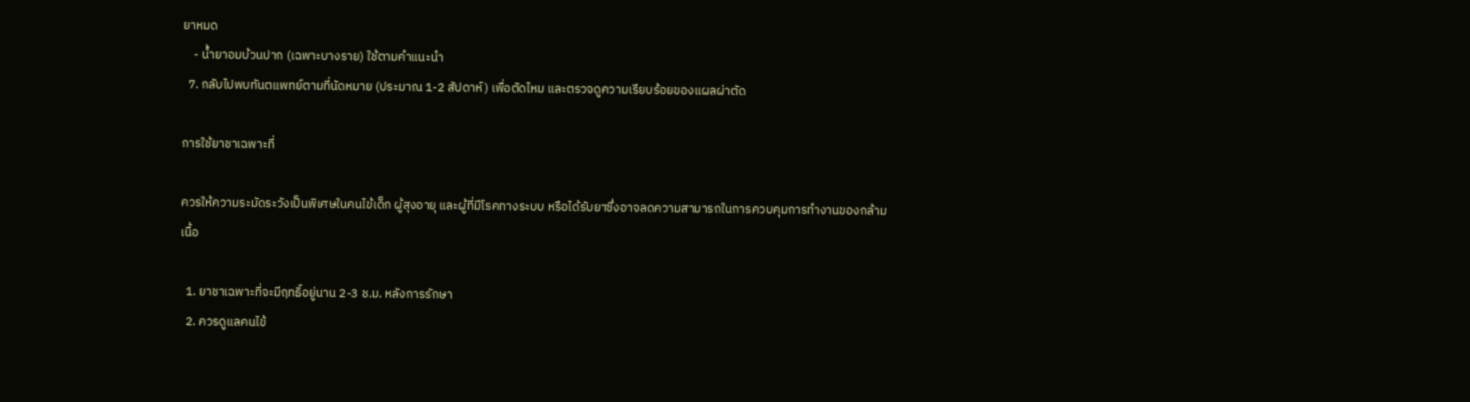ยาหมด
    - น้ำยาอมบ้วนปาก (เฉพาะบางราย) ใช้ตามคำแนะนำ
  7. กลับไปพบทันตแพทย์ตามที่นัดหมาย (ประมาณ 1-2 สัปดาห์) เพื่อตัดไหม และตรวจดูความเรียบร้อยของแผลผ่าตัด

การใช้ยาชาเฉพาะที่

ควรให้ความระมัดระวังเป็นพิเศษในคนไข้เด็ก ผู้สุงอายุ และผู้ที่มีโรคทางระบบ หรือได้รับยาซึ่งอาจลดความสามารถในการควบคุมการทำงานของกล้ามเนื้อ

  1. ยาชาเฉพาะที่จะมีฤทธิ์อยู่นาน 2-3 ช.ม. หลังการรักษา
  2. ควรดูแลคนไข้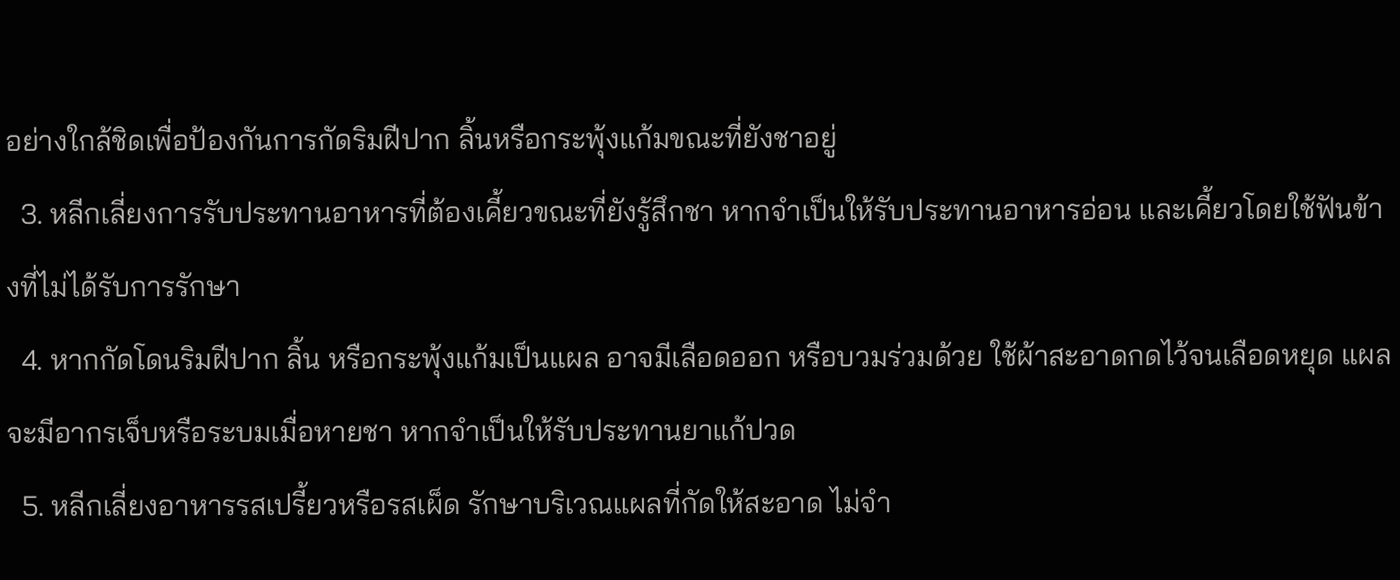อย่างใกล้ชิดเพื่อป้องกันการกัดริมฝีปาก ลิ้นหรือกระพุ้งแก้มขณะที่ยังชาอยู่
  3. หลีกเลี่ยงการรับประทานอาหารที่ต้องเคี้ยวขณะที่ยังรู้สึกชา หากจำเป็นให้รับประทานอาหารอ่อน และเคี้ยวโดยใช้ฟันข้างที่ไม่ได้รับการรักษา
  4. หากกัดโดนริมฝีปาก ลิ้น หรือกระพุ้งแก้มเป็นแผล อาจมีเลือดออก หรือบวมร่วมด้วย ใช้ผ้าสะอาดกดไว้จนเลือดหยุด แผลจะมีอากรเจ็บหรือระบมเมื่อหายชา หากจำเป็นให้รับประทานยาแก้ปวด
  5. หลีกเลี่ยงอาหารรสเปรี้ยวหรือรสเผ็ด รักษาบริเวณแผลที่กัดให้สะอาด ไม่จำ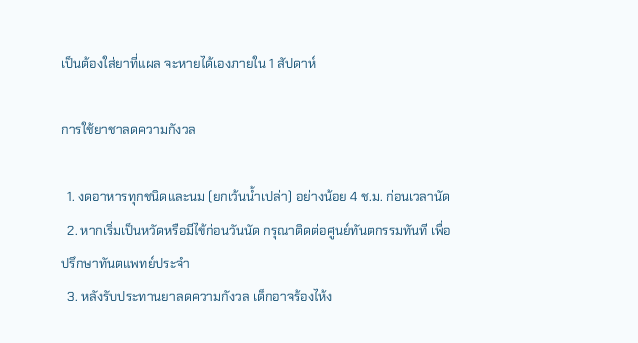เป็นต้องใส่ยาที่แผล จะหายได้เองภายใน 1 สัปดาห์

การใช้ยาชาลดความกังวล

  1. งดอาหารทุกชนิดและนม (ยกเว้นน้ำเปล่า) อย่างน้อย 4 ช.ม. ก่อนเวลานัด
  2. หากเริ่มเป็นหวัดหรือมีไข้ก่อนวันนัด กรุณาติดต่อศูนย์ทันตกรรมทันที เพื่อปรึกษาทันตแพทย์ประจำ
  3. หลังรับประทานยาลดความกังวล เด็กอาจร้องไห้ง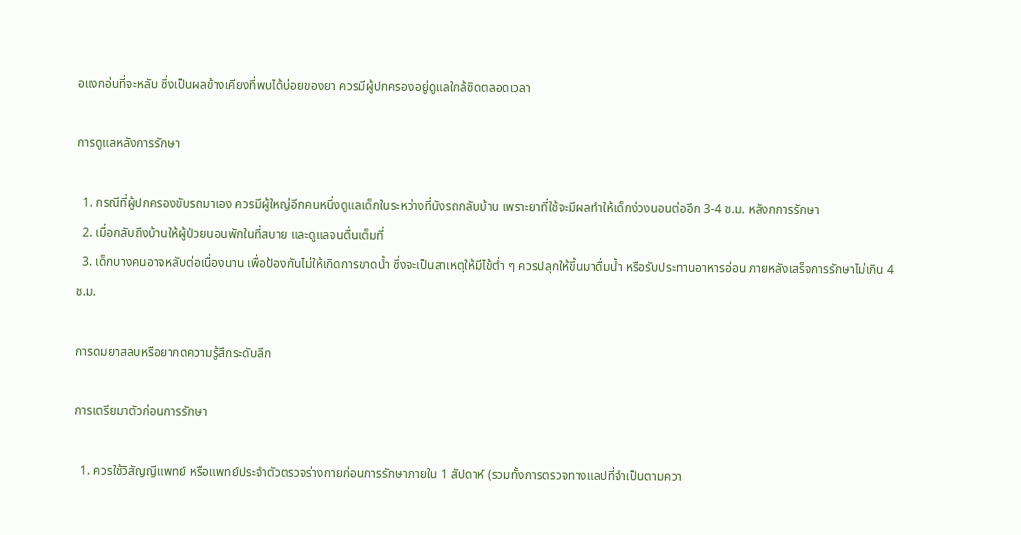อแงกอ่นที่จะหลับ ซึ่งเป็นผลข้างเคียงที่พบได้บ่อยของยา ควรมีผู้ปกครองอยู่ดูแลใกล้ชิดตลอดเวลา

การดูแลหลังการรักษา

  1. กรณีที่ผู้ปกครองขับรถมาเอง ควรมีผู้ใหญ่อีกคนหนึ่งดูแลเด็กในระหว่างที่นังรถกลับบ้าน เพราะยาที่ใช้จะมีผลทำให้เด็กง่วงนอนต่ออีก 3-4 ช.ม. หลังกการรักษา
  2. เมื่อกลับถึงบ้านให้ผู้ป่วยนอนพักในที่สบาย และดูแลจนตื่นเต็มที่
  3. เด็กบางคนอาจหลับต่อเนื่องนาน เพื่อป้องกันไม่ให้เกิดการขาดน้ำ ซึ่งจะเป็นสาเหตุให้มีไข้ต่ำ ๆ ควรปลุกให้ขึ้นมาดื่มน้ำ หรือรับประทานอาหารอ่อน ภายหลังเสร็จการรักษาไม่เกิน 4 ช.ม.

การดมยาสลบหรือยากดความรู้สึกระดับลึก

การเตรียมาตัวก่อนการรักษา

  1. ควรใช้วิสัญญีแพทย์ หรือแพทย์ประจำตัวตรวจร่างกายก่อนการรักษาภายใน 1 สัปดาห์ (รวมทั้งการตรวจทางแลปที่จำเป็นตามควา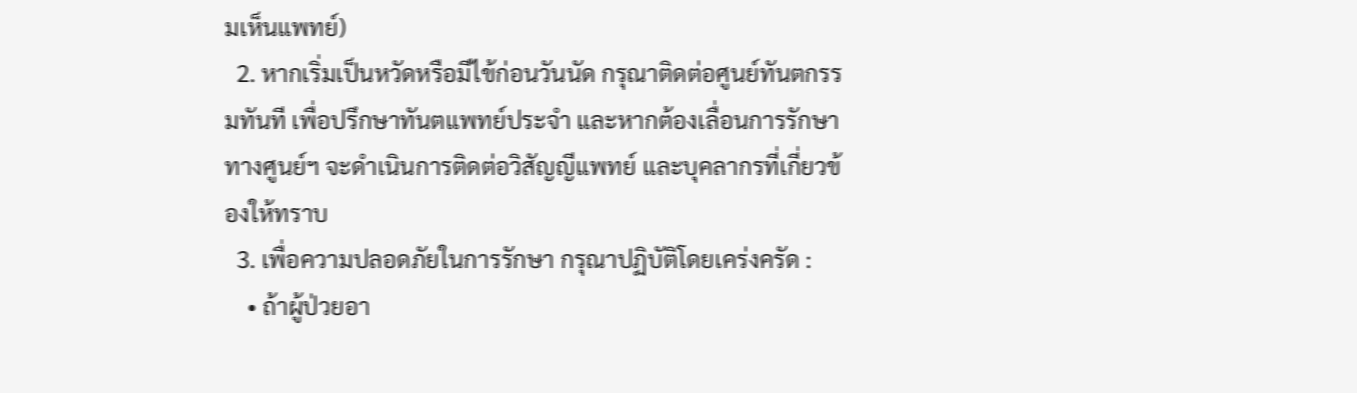มเห็นแพทย์)
  2. หากเริ่มเป็นหวัดหรือมีไข้ก่อนวันนัด กรุณาติดต่อศูนย์ทันตกรรมทันที เพื่อปรึกษาทันตแพทย์ประจำ และหากต้องเลื่อนการรักษา ทางศูนย์ฯ จะดำเนินการติดต่อวิสัญญีแพทย์ และบุคลากรที่เกี่ยวข้องให้ทราบ
  3. เพื่อความปลอดภัยในการรักษา กรุณาปฏิบัติโดยเคร่งครัด :
    • ถ้าผู้ป่วยอา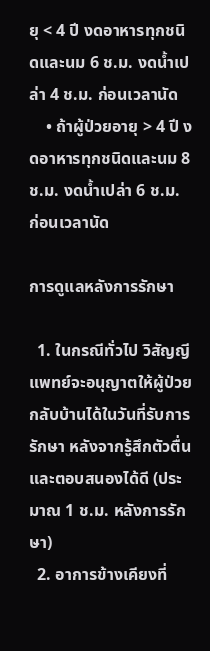ยุ < 4 ปี งดอาหารทุกชนิดและนม 6 ช.ม. งดน้ำเปล่า 4 ช.ม. ก่อนเวลานัด
    • ถ้าผู้ป่วยอายุ > 4 ปี งดอาหารทุกชนิดและนม 8 ช.ม. งดน้ำเปล่า 6 ช.ม. ก่อนเวลานัด

การดูแลหลังการรักษา

  1. ในกรณีทั่วไป วิสัญญีแพทย์จะอนุญาตให้ผู้ป่วยกลับบ้านได้ในวันที่รับการรักษา หลังจากรู้สึกตัวตื่น และตอบสนองได้ดี (ประมาณ 1 ช.ม. หลังการรักษา)
  2. อาการข้างเคียงที่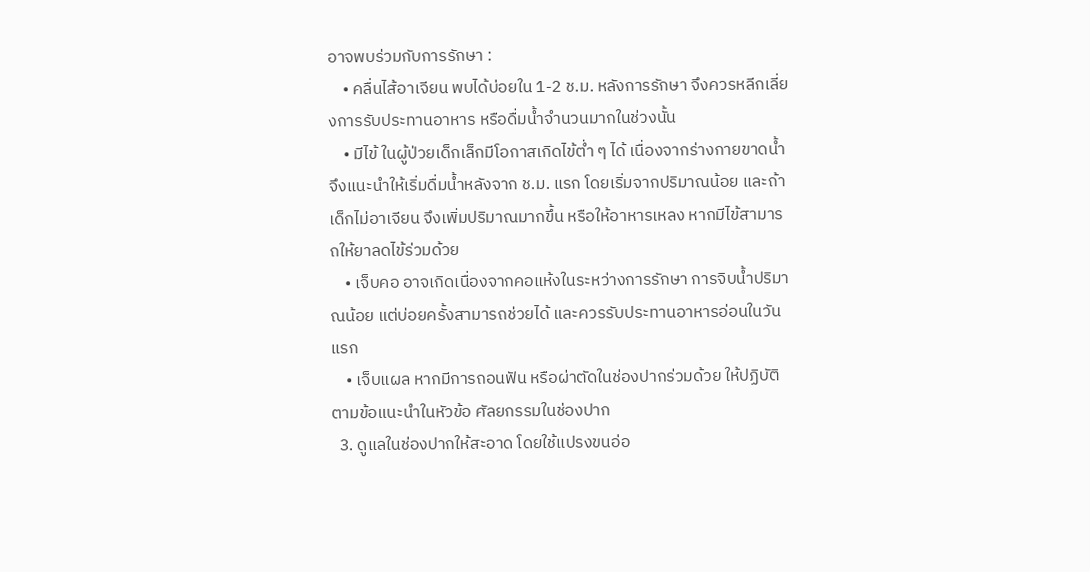อาจพบร่วมกับการรักษา :
    • คลื่นไส้อาเจียน พบได้บ่อยใน 1-2 ช.ม. หลังการรักษา จึงควรหลีกเลี่ยงการรับประทานอาหาร หรือดื่มน้ำจำนวนมากในช่วงนั้น
    • มีไข้ ในผู้ป่วยเด็กเล็กมีโอกาสเกิดไข้ต่ำ ๆ ได้ เนื่องจากร่างกายขาดน้ำ จึงแนะนำให้เริ่มดื่มน้ำหลังจาก ช.ม. แรก โดยเริ่มจากปริมาณน้อย และถ้าเด็กไม่อาเจียน จึงเพิ่มปริมาณมากขึ้น หรือให้อาหารเหลง หากมีไข้สามารถให้ยาลดไข้ร่วมด้วย
    • เจ็บคอ อาจเกิดเนื่องจากคอแห้งในระหว่างการรักษา การจิบน้ำปริมาณน้อย แต่บ่อยครั้งสามารถช่วยได้ และควรรับประทานอาหารอ่อนในวันแรก
    • เจ็บแผล หากมีการถอนฟัน หรือผ่าตัดในช่องปากร่วมด้วย ให้ปฏิบัติตามข้อแนะนำในหัวข้อ ศัลยกรรมในช่องปาก
  3. ดูแลในช่องปากให้สะอาด โดยใช้แปรงขนอ่อ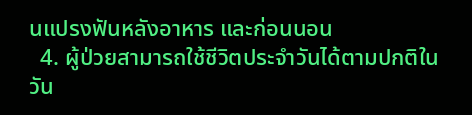นแปรงฟันหลังอาหาร และก่อนนอน
  4. ผู้ป่วยสามารถใช้ชีวิตประจำวันได้ตามปกติในวัน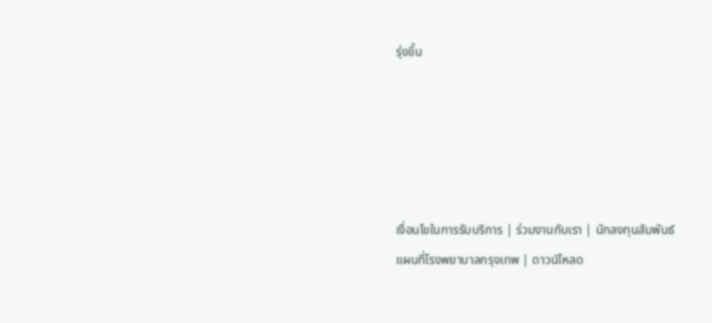รุ่งขึ้น





เงื่อนไขในการรับบริการ | ร่วมงานกับเรา | นักลงทุนสัมพันธ์
แผนที่โรงพยาบาลกรุงเทพ | ดาวน์โหลด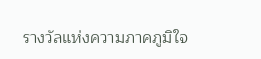รางวัลแห่งความภาคภูมิใจ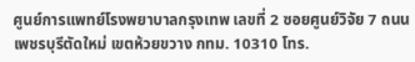ศูนย์การแพทย์โรงพยาบาลกรุงเทพ เลขที่ 2 ซอยศูนย์วิจัย 7 ถนนเพชรบุรีตัดใหม่ เขตห้วยขวาง กทม. 10310 โทร.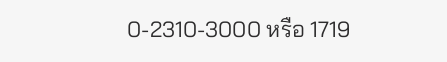0-2310-3000 หรือ 1719